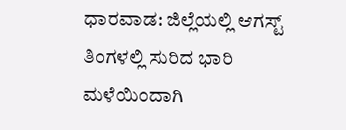ಧಾರವಾಡ: ಜಿಲ್ಲೆಯಲ್ಲಿ ಆಗಸ್ಟ್ ತಿಂಗಳಲ್ಲಿ ಸುರಿದ ಭಾರಿ ಮಳೆಯಿಂದಾಗಿ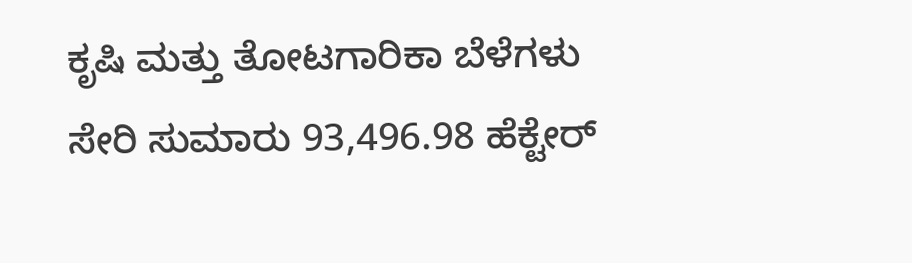ಕೃಷಿ ಮತ್ತು ತೋಟಗಾರಿಕಾ ಬೆಳೆಗಳು ಸೇರಿ ಸುಮಾರು 93,496.98 ಹೆಕ್ಟೇರ್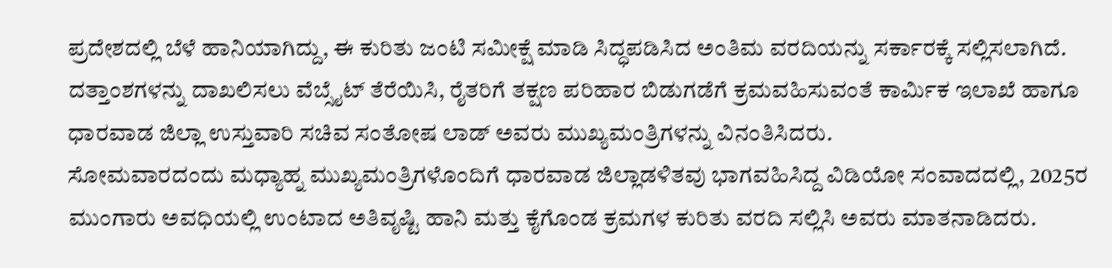ಪ್ರದೇಶದಲ್ಲಿ ಬೆಳೆ ಹಾನಿಯಾಗಿದ್ದು, ಈ ಕುರಿತು ಜಂಟಿ ಸಮೀಕ್ಷೆ ಮಾಡಿ ಸಿದ್ಧಪಡಿಸಿದ ಅಂತಿಮ ವರದಿಯನ್ನು ಸರ್ಕಾರಕ್ಕೆ ಸಲ್ಲಿಸಲಾಗಿದೆ. ದತ್ತಾಂಶಗಳನ್ನು ದಾಖಲಿಸಲು ವೆಬ್ಸೈಟ್ ತೆರೆಯಿಸಿ, ರೈತರಿಗೆ ತಕ್ಷಣ ಪರಿಹಾರ ಬಿಡುಗಡೆಗೆ ಕ್ರಮವಹಿಸುವಂತೆ ಕಾರ್ಮಿಕ ಇಲಾಖೆ ಹಾಗೂ ಧಾರವಾಡ ಜಿಲ್ಲಾ ಉಸ್ತುವಾರಿ ಸಚಿವ ಸಂತೋಷ ಲಾಡ್ ಅವರು ಮುಖ್ಯಮಂತ್ರಿಗಳನ್ನು ವಿನಂತಿಸಿದರು.
ಸೋಮವಾರದಂದು ಮಧ್ಯಾಹ್ನ ಮುಖ್ಯಮಂತ್ರಿಗಳೊಂದಿಗೆ ಧಾರವಾಡ ಜಿಲ್ಲಾಡಳಿತವು ಭಾಗವಹಿಸಿದ್ದ ವಿಡಿಯೋ ಸಂವಾದದಲ್ಲಿ, 2025ರ ಮುಂಗಾರು ಅವಧಿಯಲ್ಲಿ ಉಂಟಾದ ಅತಿವೃಷ್ಟಿ ಹಾನಿ ಮತ್ತು ಕೈಗೊಂಡ ಕ್ರಮಗಳ ಕುರಿತು ವರದಿ ಸಲ್ಲಿಸಿ ಅವರು ಮಾತನಾಡಿದರು.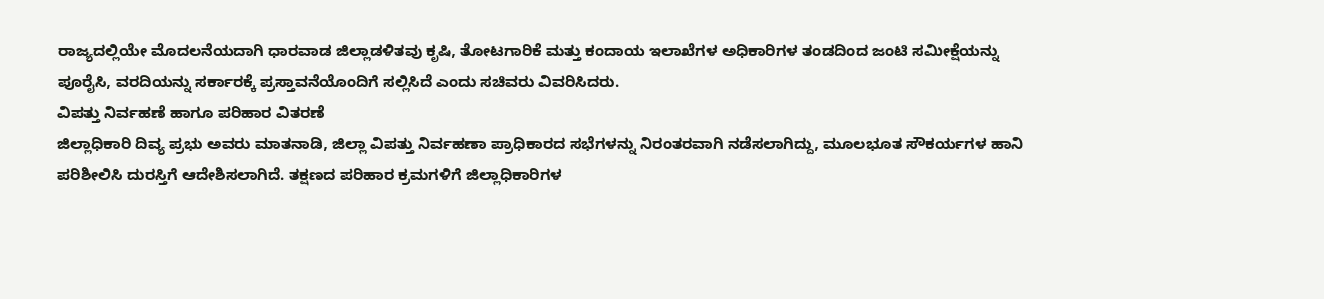ರಾಜ್ಯದಲ್ಲಿಯೇ ಮೊದಲನೆಯದಾಗಿ ಧಾರವಾಡ ಜಿಲ್ಲಾಡಳಿತವು ಕೃಷಿ, ತೋಟಗಾರಿಕೆ ಮತ್ತು ಕಂದಾಯ ಇಲಾಖೆಗಳ ಅಧಿಕಾರಿಗಳ ತಂಡದಿಂದ ಜಂಟಿ ಸಮೀಕ್ಷೆಯನ್ನು ಪೂರೈಸಿ, ವರದಿಯನ್ನು ಸರ್ಕಾರಕ್ಕೆ ಪ್ರಸ್ತಾವನೆಯೊಂದಿಗೆ ಸಲ್ಲಿಸಿದೆ ಎಂದು ಸಚಿವರು ವಿವರಿಸಿದರು.
ವಿಪತ್ತು ನಿರ್ವಹಣೆ ಹಾಗೂ ಪರಿಹಾರ ವಿತರಣೆ
ಜಿಲ್ಲಾಧಿಕಾರಿ ದಿವ್ಯ ಪ್ರಭು ಅವರು ಮಾತನಾಡಿ, ಜಿಲ್ಲಾ ವಿಪತ್ತು ನಿರ್ವಹಣಾ ಪ್ರಾಧಿಕಾರದ ಸಭೆಗಳನ್ನು ನಿರಂತರವಾಗಿ ನಡೆಸಲಾಗಿದ್ದು, ಮೂಲಭೂತ ಸೌಕರ್ಯಗಳ ಹಾನಿ ಪರಿಶೀಲಿಸಿ ದುರಸ್ತಿಗೆ ಆದೇಶಿಸಲಾಗಿದೆ. ತಕ್ಷಣದ ಪರಿಹಾರ ಕ್ರಮಗಳಿಗೆ ಜಿಲ್ಲಾಧಿಕಾರಿಗಳ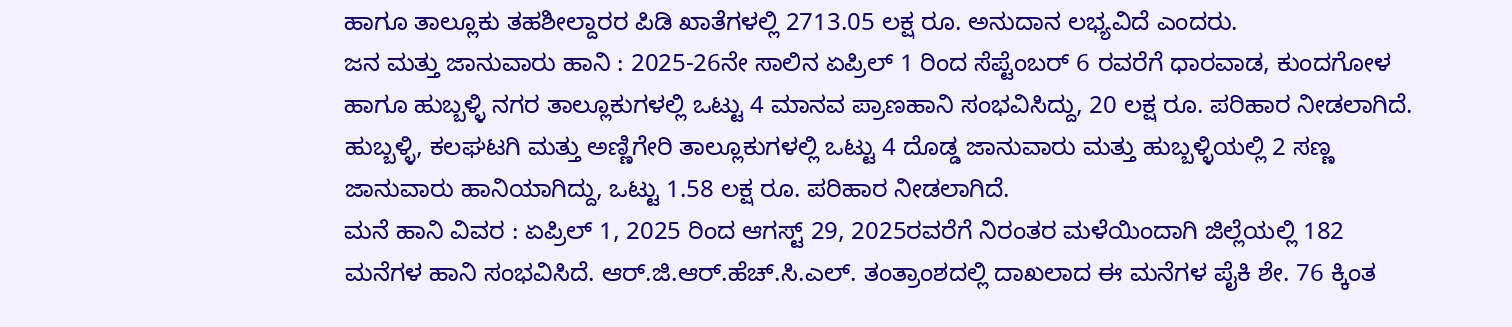ಹಾಗೂ ತಾಲ್ಲೂಕು ತಹಶೀಲ್ದಾರರ ಪಿಡಿ ಖಾತೆಗಳಲ್ಲಿ 2713.05 ಲಕ್ಷ ರೂ. ಅನುದಾನ ಲಭ್ಯವಿದೆ ಎಂದರು.
ಜನ ಮತ್ತು ಜಾನುವಾರು ಹಾನಿ : 2025-26ನೇ ಸಾಲಿನ ಏಪ್ರಿಲ್ 1 ರಿಂದ ಸೆಪ್ಟೆಂಬರ್ 6 ರವರೆಗೆ ಧಾರವಾಡ, ಕುಂದಗೋಳ ಹಾಗೂ ಹುಬ್ಬಳ್ಳಿ ನಗರ ತಾಲ್ಲೂಕುಗಳಲ್ಲಿ ಒಟ್ಟು 4 ಮಾನವ ಪ್ರಾಣಹಾನಿ ಸಂಭವಿಸಿದ್ದು, 20 ಲಕ್ಷ ರೂ. ಪರಿಹಾರ ನೀಡಲಾಗಿದೆ. ಹುಬ್ಬಳ್ಳಿ, ಕಲಘಟಗಿ ಮತ್ತು ಅಣ್ಣಿಗೇರಿ ತಾಲ್ಲೂಕುಗಳಲ್ಲಿ ಒಟ್ಟು 4 ದೊಡ್ಡ ಜಾನುವಾರು ಮತ್ತು ಹುಬ್ಬಳ್ಳಿಯಲ್ಲಿ 2 ಸಣ್ಣ ಜಾನುವಾರು ಹಾನಿಯಾಗಿದ್ದು, ಒಟ್ಟು 1.58 ಲಕ್ಷ ರೂ. ಪರಿಹಾರ ನೀಡಲಾಗಿದೆ.
ಮನೆ ಹಾನಿ ವಿವರ : ಏಪ್ರಿಲ್ 1, 2025 ರಿಂದ ಆಗಸ್ಟ್ 29, 2025ರವರೆಗೆ ನಿರಂತರ ಮಳೆಯಿಂದಾಗಿ ಜಿಲ್ಲೆಯಲ್ಲಿ 182 ಮನೆಗಳ ಹಾನಿ ಸಂಭವಿಸಿದೆ. ಆರ್.ಜಿ.ಆರ್.ಹೆಚ್.ಸಿ.ಎಲ್. ತಂತ್ರಾಂಶದಲ್ಲಿ ದಾಖಲಾದ ಈ ಮನೆಗಳ ಪೈಕಿ ಶೇ. 76 ಕ್ಕಿಂತ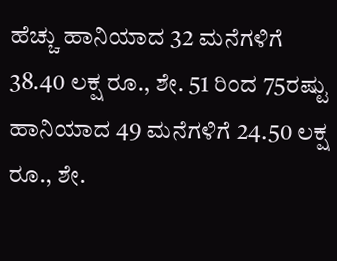ಹೆಚ್ಚು ಹಾನಿಯಾದ 32 ಮನೆಗಳಿಗೆ 38.40 ಲಕ್ಷ ರೂ., ಶೇ. 51 ರಿಂದ 75ರಷ್ಟು ಹಾನಿಯಾದ 49 ಮನೆಗಳಿಗೆ 24.50 ಲಕ್ಷ ರೂ., ಶೇ.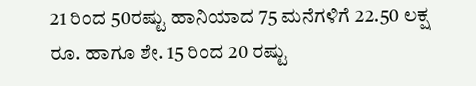21 ರಿಂದ 50ರಷ್ಟು ಹಾನಿಯಾದ 75 ಮನೆಗಳಿಗೆ 22.50 ಲಕ್ಷ ರೂ. ಹಾಗೂ ಶೇ. 15 ರಿಂದ 20 ರಷ್ಟು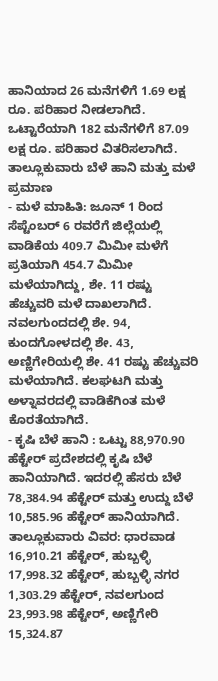ಹಾನಿಯಾದ 26 ಮನೆಗಳಿಗೆ 1.69 ಲಕ್ಷ ರೂ. ಪರಿಹಾರ ನೀಡಲಾಗಿದೆ. ಒಟ್ಟಾರೆಯಾಗಿ 182 ಮನೆಗಳಿಗೆ 87.09 ಲಕ್ಷ ರೂ. ಪರಿಹಾರ ವಿತರಿಸಲಾಗಿದೆ.
ತಾಲ್ಲೂಕುವಾರು ಬೆಳೆ ಹಾನಿ ಮತ್ತು ಮಳೆ ಪ್ರಮಾಣ
- ಮಳೆ ಮಾಹಿತಿ: ಜೂನ್ 1 ರಿಂದ ಸೆಪ್ಟೆಂಬರ್ 6 ರವರೆಗೆ ಜಿಲ್ಲೆಯಲ್ಲಿ ವಾಡಿಕೆಯ 409.7 ಮಿಮೀ ಮಳೆಗೆ ಪ್ರತಿಯಾಗಿ 454.7 ಮಿಮೀ ಮಳೆಯಾಗಿದ್ದು, ಶೇ. 11 ರಷ್ಟು ಹೆಚ್ಚುವರಿ ಮಳೆ ದಾಖಲಾಗಿದೆ. ನವಲಗುಂದದಲ್ಲಿ ಶೇ. 94, ಕುಂದಗೋಳದಲ್ಲಿ ಶೇ. 43, ಅಣ್ಣಿಗೇರಿಯಲ್ಲಿ ಶೇ. 41 ರಷ್ಟು ಹೆಚ್ಚುವರಿ ಮಳೆಯಾಗಿದೆ. ಕಲಘಟಗಿ ಮತ್ತು ಅಳ್ನಾವರದಲ್ಲಿ ವಾಡಿಕೆಗಿಂತ ಮಳೆ ಕೊರತೆಯಾಗಿದೆ.
- ಕೃಷಿ ಬೆಳೆ ಹಾನಿ : ಒಟ್ಟು 88,970.90 ಹೆಕ್ಟೇರ್ ಪ್ರದೇಶದಲ್ಲಿ ಕೃಷಿ ಬೆಳೆ ಹಾನಿಯಾಗಿದೆ. ಇದರಲ್ಲಿ ಹೆಸರು ಬೆಳೆ 78,384.94 ಹೆಕ್ಟೇರ್ ಮತ್ತು ಉದ್ದು ಬೆಳೆ 10,585.96 ಹೆಕ್ಟೇರ್ ಹಾನಿಯಾಗಿದೆ. ತಾಲ್ಲೂಕುವಾರು ವಿವರ: ಧಾರವಾಡ 16,910.21 ಹೆಕ್ಟೇರ್, ಹುಬ್ಬಳ್ಳಿ 17,998.32 ಹೆಕ್ಟೇರ್, ಹುಬ್ಬಳ್ಳಿ ನಗರ 1,303.29 ಹೆಕ್ಟೇರ್, ನವಲಗುಂದ 23,993.98 ಹೆಕ್ಟೇರ್, ಅಣ್ಣಿಗೇರಿ 15,324.87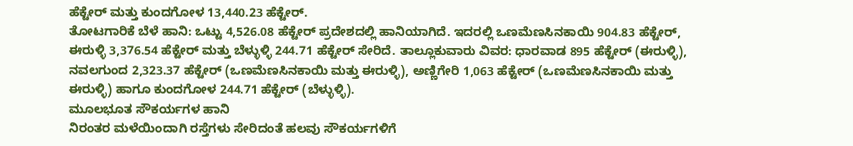ಹೆಕ್ಟೇರ್ ಮತ್ತು ಕುಂದಗೋಳ 13,440.23 ಹೆಕ್ಟೇರ್.
ತೋಟಗಾರಿಕೆ ಬೆಳೆ ಹಾನಿ: ಒಟ್ಟು 4,526.08 ಹೆಕ್ಟೇರ್ ಪ್ರದೇಶದಲ್ಲಿ ಹಾನಿಯಾಗಿದೆ. ಇದರಲ್ಲಿ ಒಣಮೆಣಸಿನಕಾಯಿ 904.83 ಹೆಕ್ಟೇರ್, ಈರುಳ್ಳಿ 3,376.54 ಹೆಕ್ಟೇರ್ ಮತ್ತು ಬೆಳ್ಳುಳ್ಳಿ 244.71 ಹೆಕ್ಟೇರ್ ಸೇರಿದೆ. ತಾಲ್ಲೂಕುವಾರು ವಿವರ: ಧಾರವಾಡ 895 ಹೆಕ್ಟೇರ್ (ಈರುಳ್ಳಿ), ನವಲಗುಂದ 2,323.37 ಹೆಕ್ಟೇರ್ (ಒಣಮೆಣಸಿನಕಾಯಿ ಮತ್ತು ಈರುಳ್ಳಿ), ಅಣ್ಣಿಗೇರಿ 1,063 ಹೆಕ್ಟೇರ್ (ಒಣಮೆಣಸಿನಕಾಯಿ ಮತ್ತು ಈರುಳ್ಳಿ) ಹಾಗೂ ಕುಂದಗೋಳ 244.71 ಹೆಕ್ಟೇರ್ (ಬೆಳ್ಳುಳ್ಳಿ).
ಮೂಲಭೂತ ಸೌಕರ್ಯಗಳ ಹಾನಿ
ನಿರಂತರ ಮಳೆಯಿಂದಾಗಿ ರಸ್ತೆಗಳು ಸೇರಿದಂತೆ ಹಲವು ಸೌಕರ್ಯಗಳಿಗೆ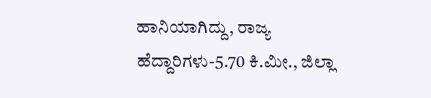ಹಾನಿಯಾಗಿದ್ದು, ರಾಜ್ಯ ಹೆದ್ದಾರಿಗಳು-5.70 ಕಿ.ಮೀ., ಜಿಲ್ಲಾ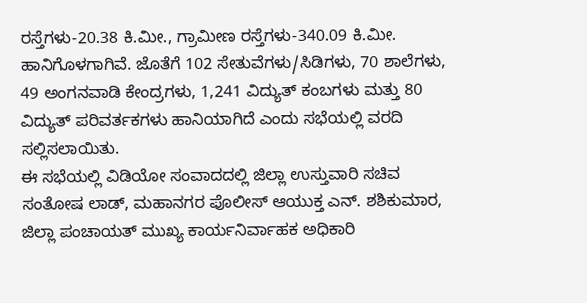ರಸ್ತೆಗಳು-20.38 ಕಿ.ಮೀ., ಗ್ರಾಮೀಣ ರಸ್ತೆಗಳು-340.09 ಕಿ.ಮೀ. ಹಾನಿಗೊಳಗಾಗಿವೆ. ಜೊತೆಗೆ 102 ಸೇತುವೆಗಳು/ಸಿಡಿಗಳು, 70 ಶಾಲೆಗಳು, 49 ಅಂಗನವಾಡಿ ಕೇಂದ್ರಗಳು, 1,241 ವಿದ್ಯುತ್ ಕಂಬಗಳು ಮತ್ತು 80 ವಿದ್ಯುತ್ ಪರಿವರ್ತಕಗಳು ಹಾನಿಯಾಗಿದೆ ಎಂದು ಸಭೆಯಲ್ಲಿ ವರದಿ ಸಲ್ಲಿಸಲಾಯಿತು.
ಈ ಸಭೆಯಲ್ಲಿ ವಿಡಿಯೋ ಸಂವಾದದಲ್ಲಿ ಜಿಲ್ಲಾ ಉಸ್ತುವಾರಿ ಸಚಿವ ಸಂತೋಷ ಲಾಡ್, ಮಹಾನಗರ ಪೊಲೀಸ್ ಆಯುಕ್ತ ಎನ್. ಶಶಿಕುಮಾರ, ಜಿಲ್ಲಾ ಪಂಚಾಯತ್ ಮುಖ್ಯ ಕಾರ್ಯನಿರ್ವಾಹಕ ಅಧಿಕಾರಿ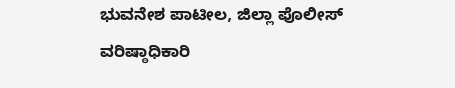ಭುವನೇಶ ಪಾಟೀಲ, ಜಿಲ್ಲಾ ಪೊಲೀಸ್ ವರಿಷ್ಠಾಧಿಕಾರಿ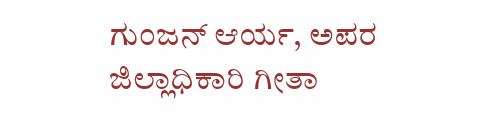ಗುಂಜನ್ ಆರ್ಯ, ಅಪರ ಜಿಲ್ಲಾಧಿಕಾರಿ ಗೀತಾ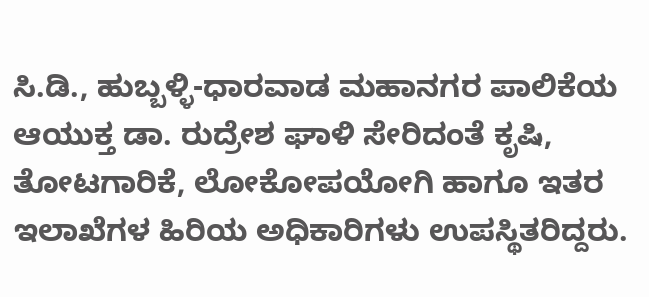ಸಿ.ಡಿ., ಹುಬ್ಬಳ್ಳಿ-ಧಾರವಾಡ ಮಹಾನಗರ ಪಾಲಿಕೆಯ ಆಯುಕ್ತ ಡಾ. ರುದ್ರೇಶ ಘಾಳಿ ಸೇರಿದಂತೆ ಕೃಷಿ, ತೋಟಗಾರಿಕೆ, ಲೋಕೋಪಯೋಗಿ ಹಾಗೂ ಇತರ ಇಲಾಖೆಗಳ ಹಿರಿಯ ಅಧಿಕಾರಿಗಳು ಉಪಸ್ಥಿತರಿದ್ದರು.